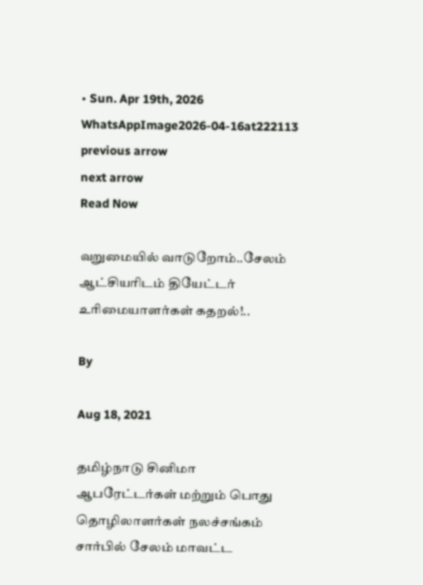• Sun. Apr 19th, 2026
WhatsAppImage2026-04-16at222113
previous arrow
next arrow
Read Now

வறுமையில் வாடுறோம்..சேலம் ஆட்சியரிடம் தியேட்டர் உரிமையாளர்கள் கதறல்!..

By

Aug 18, 2021

தமிழ்நாடு சினிமா ஆபரேட்டர்கள் மற்றும் பொது தொழிலாளர்கள் நலச்சங்கம் சார்பில் சேலம் மாவட்ட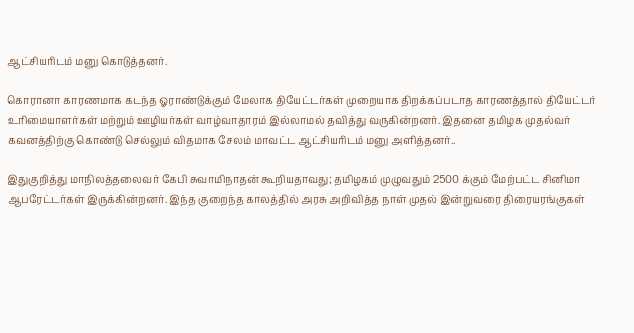ஆட்சியரிடம் மனு கொடுத்தனர்.

கொரானா காரணமாக கடந்த ஓராண்டுக்கும் மேலாக தியேட்டர்கள் முறையாக திறக்கப்படாத காரணத்தால் தியேட்டர் உரிமையாளர்கள் மற்றும் ஊழியர்கள் வாழ்வாதாரம் இல்லாமல் தவித்து வருகின்றனர். இதனை தமிழக முதல்வர் கவனத்திற்கு கொண்டு செல்லும் விதமாக சேலம் மாவட்ட ஆட்சியரிடம் மனு அளித்தனர்..

இதுகுறித்து மாநிலத்தலைவர் கேபி சுவாமிநாதன் கூறியதாவது; தமிழகம் முழுவதும் 2500 க்கும் மேற்பட்ட சினிமா ஆபரேட்டர்கள் இருக்கின்றனர். இந்த குறைந்த காலத்தில் அரசு அறிவித்த நாள் முதல் இன்றுவரை திரையரங்குகள்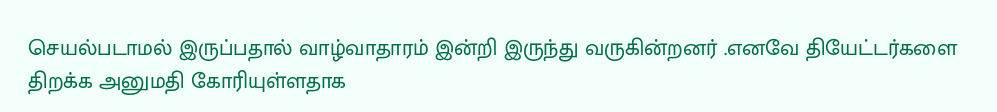செயல்படாமல் இருப்பதால் வாழ்வாதாரம் இன்றி இருந்து வருகின்றனர் .எனவே தியேட்டர்களை திறக்க அனுமதி கோரியுள்ளதாக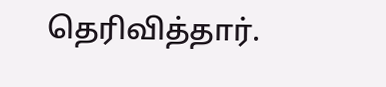தெரிவித்தார்.